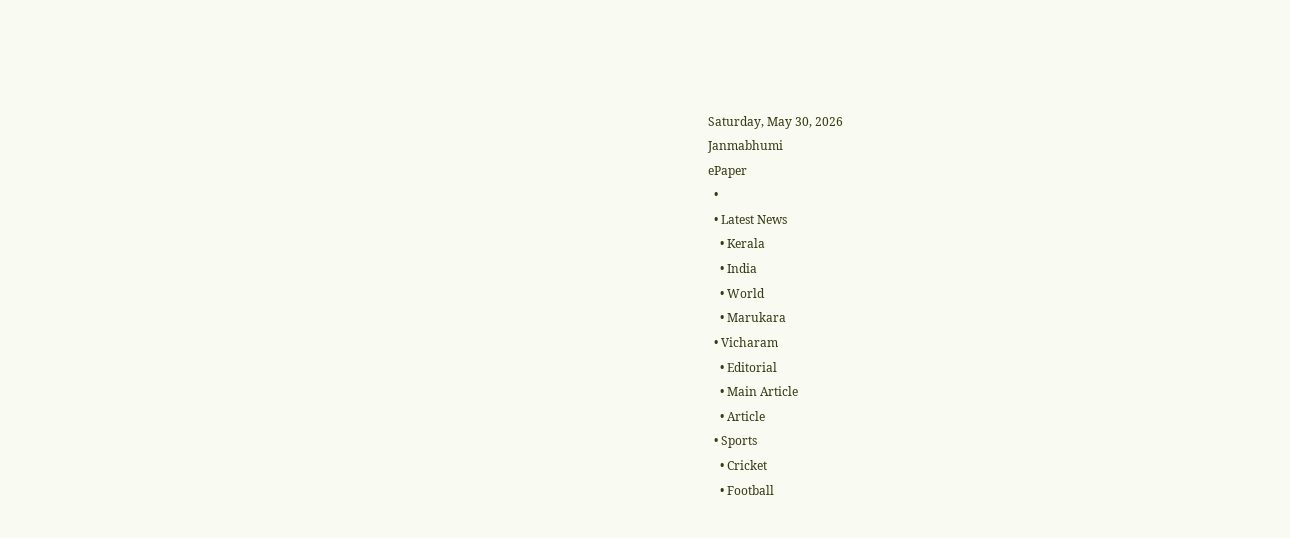Saturday, May 30, 2026
Janmabhumi
ePaper
  •
  • Latest News
    • Kerala
    • India
    • World
    • Marukara
  • Vicharam
    • Editorial
    • Main Article
    • Article
  • Sports
    • Cricket
    • Football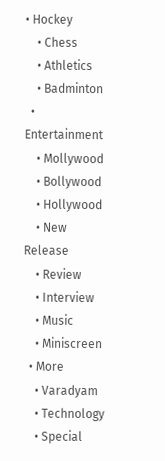• Hockey
    • Chess
    • Athletics
    • Badminton
  • Entertainment
    • Mollywood
    • Bollywood
    • Hollywood
    • New Release
    • Review
    • Interview
    • Music
    • Miniscreen
  • More
    • Varadyam
    • Technology
    • Special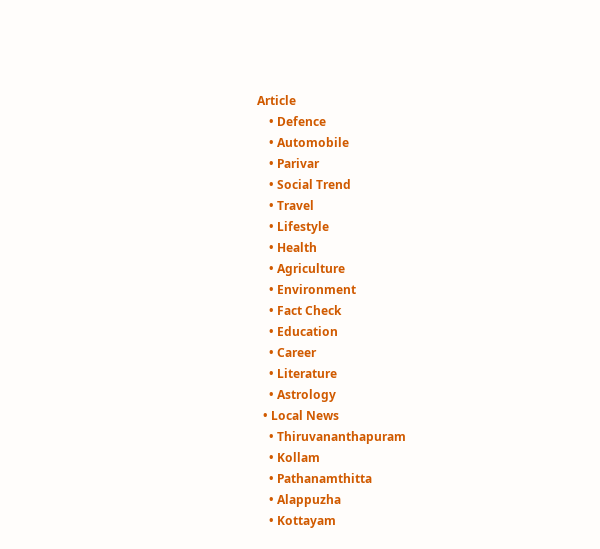Article
    • Defence
    • Automobile
    • Parivar
    • Social Trend
    • Travel
    • Lifestyle
    • Health
    • Agriculture
    • Environment
    • Fact Check
    • Education
    • Career
    • Literature
    • Astrology
  • Local News
    • Thiruvananthapuram
    • Kollam
    • Pathanamthitta
    • Alappuzha
    • Kottayam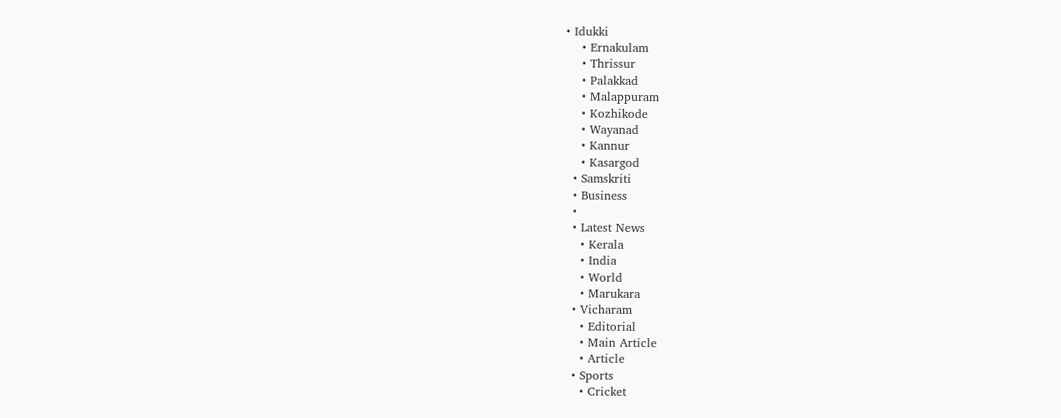• Idukki
    • Ernakulam
    • Thrissur
    • Palakkad
    • Malappuram
    • Kozhikode
    • Wayanad
    • Kannur
    • Kasargod
  • Samskriti
  • Business
  •
  • Latest News
    • Kerala
    • India
    • World
    • Marukara
  • Vicharam
    • Editorial
    • Main Article
    • Article
  • Sports
    • Cricket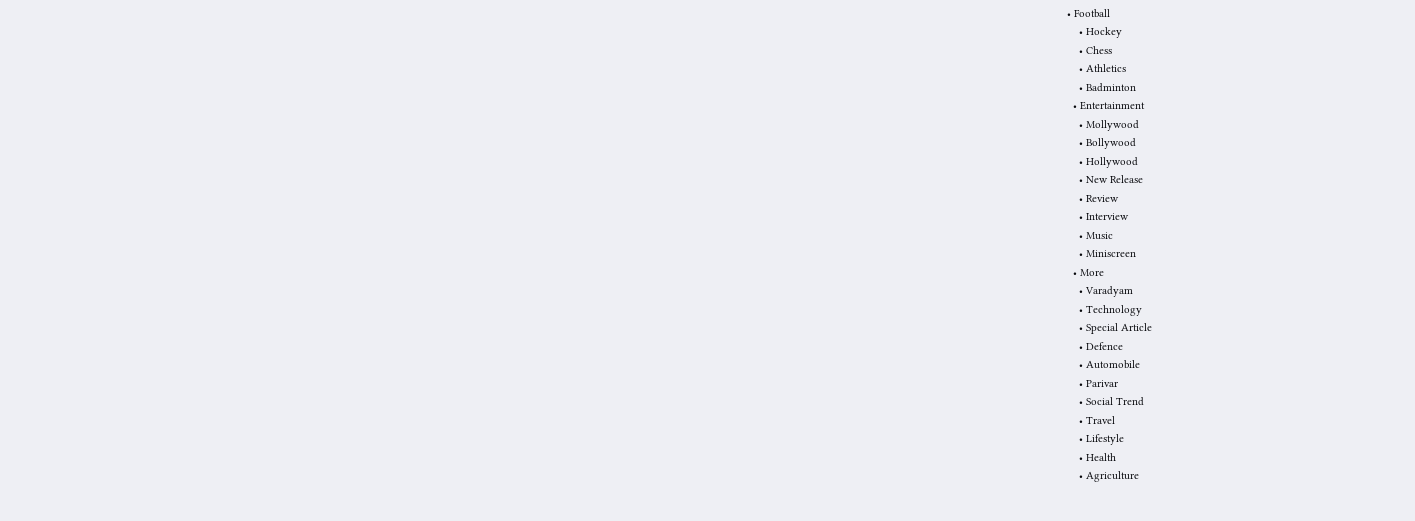• Football
    • Hockey
    • Chess
    • Athletics
    • Badminton
  • Entertainment
    • Mollywood
    • Bollywood
    • Hollywood
    • New Release
    • Review
    • Interview
    • Music
    • Miniscreen
  • More
    • Varadyam
    • Technology
    • Special Article
    • Defence
    • Automobile
    • Parivar
    • Social Trend
    • Travel
    • Lifestyle
    • Health
    • Agriculture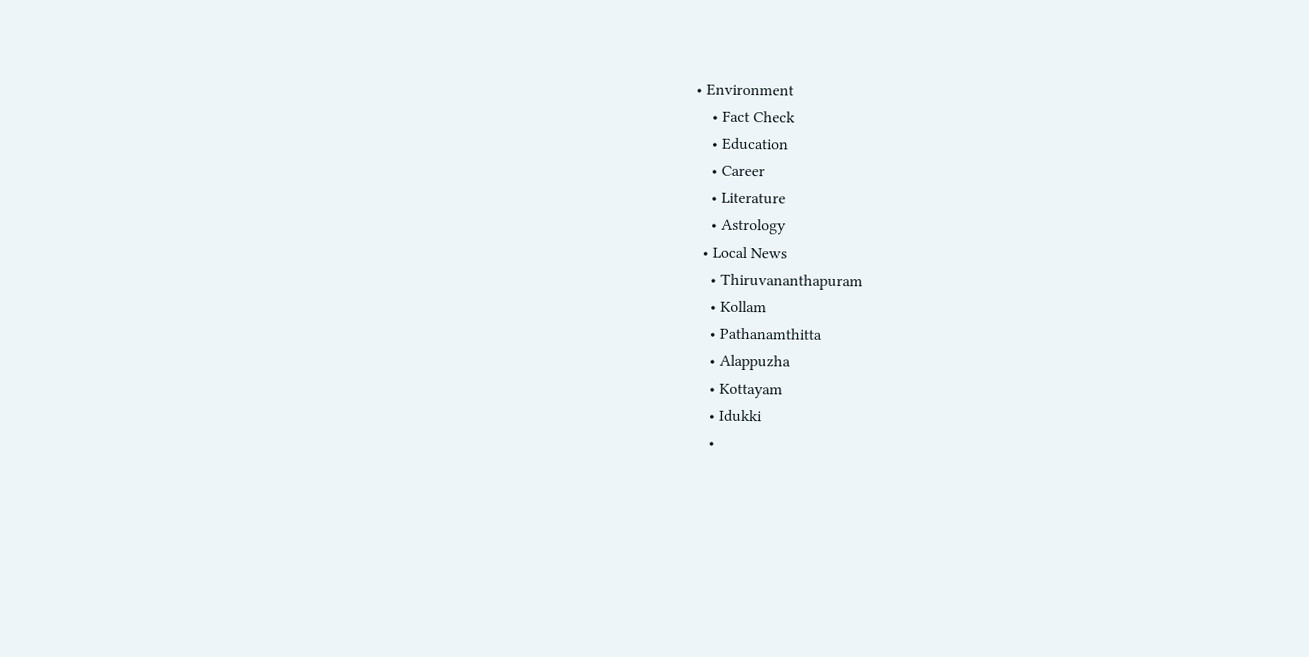• Environment
    • Fact Check
    • Education
    • Career
    • Literature
    • Astrology
  • Local News
    • Thiruvananthapuram
    • Kollam
    • Pathanamthitta
    • Alappuzha
    • Kottayam
    • Idukki
    •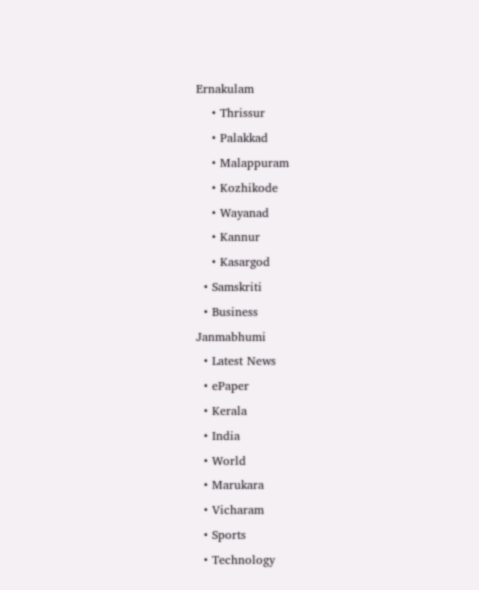Ernakulam
    • Thrissur
    • Palakkad
    • Malappuram
    • Kozhikode
    • Wayanad
    • Kannur
    • Kasargod
  • Samskriti
  • Business
Janmabhumi
  • Latest News
  • ePaper
  • Kerala
  • India
  • World
  • Marukara
  • Vicharam
  • Sports
  • Technology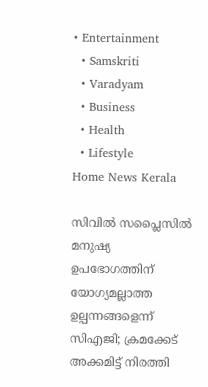• Entertainment
  • Samskriti
  • Varadyam
  • Business
  • Health
  • Lifestyle
Home News Kerala

സിവില്‍ സപ്ലൈസില്‍ മനുഷ്യ ഉപഭോഗത്തിന് യോഗ്യമല്ലാത്ത ഉല്പന്നങ്ങളെന്ന് സിഎജി; ക്രമക്കേട് അക്കമിട്ട് നിരത്തി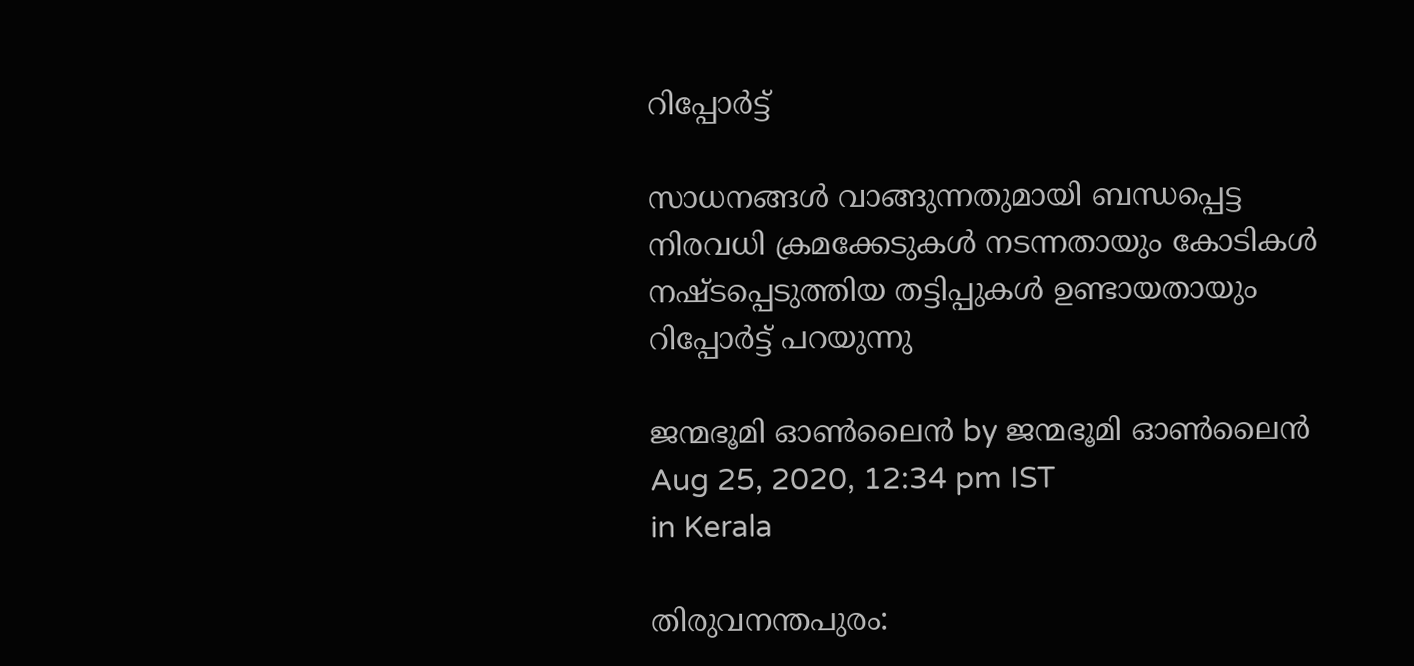റിപ്പോര്‍ട്ട്

സാധനങ്ങള്‍ വാങ്ങുന്നതുമായി ബന്ധപ്പെട്ട നിരവധി ക്രമക്കേടുകള്‍ നടന്നതായും കോടികള്‍ നഷ്ടപ്പെടുത്തിയ തട്ടിപ്പുകള്‍ ഉണ്ടായതായും റിപ്പോര്‍ട്ട് പറയുന്നു

ജന്മഭൂമി ഓണ്‍ലൈന്‍ by ജന്മഭൂമി ഓണ്‍ലൈന്‍
Aug 25, 2020, 12:34 pm IST
in Kerala

തിരുവനന്തപുരം: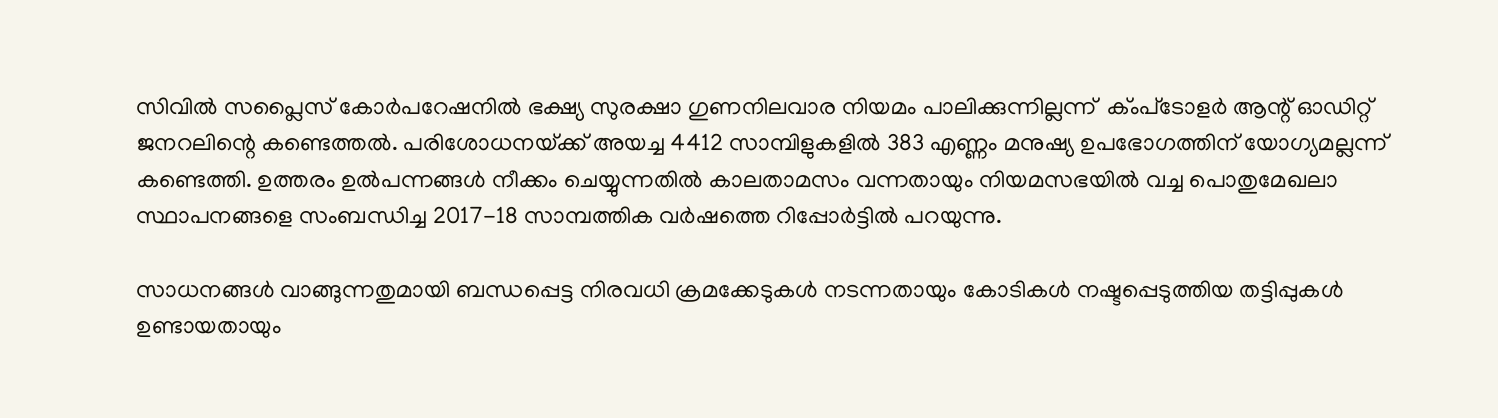സിവില്‍ സപ്ലൈസ് കോര്‍പറേഷനില്‍ ഭക്ഷ്യ സുരക്ഷാ ഗുണനിലവാര നിയമം പാലിക്കുന്നില്ലന്ന്  ക്ംപ്‌ടോളര്‍ ആന്റ് ഓഡിറ്റ് ജനറലിന്റെ കണ്ടെത്തല്‍. പരിശോധനയ്‌ക്ക് അയച്ച 4412 സാമ്പിളുകളില്‍ 383 എണ്ണം മനുഷ്യ ഉപഭോഗത്തിന് യോഗ്യമല്ലന്ന് കണ്ടെത്തി. ഉത്തരം ഉല്‍പന്നങ്ങള്‍ നീക്കം ചെയ്യുന്നതില്‍ കാലതാമസം വന്നതായും നിയമസഭയില്‍ വച്ച പൊതുമേഖലാ സ്ഥാപനങ്ങളെ സംബന്ധിച്ച 2017-18 സാമ്പത്തിക വര്‍ഷത്തെ റിപ്പോര്‍ട്ടില്‍ പറയുന്നു.

സാധനങ്ങള്‍ വാങ്ങുന്നതുമായി ബന്ധപ്പെട്ട നിരവധി ക്രമക്കേടുകള്‍ നടന്നതായും കോടികള്‍ നഷ്ടപ്പെടുത്തിയ തട്ടിപ്പുകള്‍ ഉണ്ടായതായും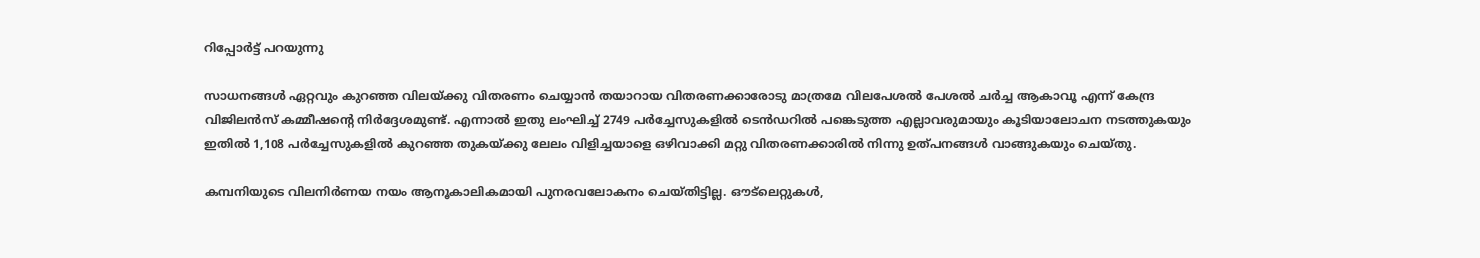റിപ്പോര്‍ട്ട് പറയുന്നു

സാധനങ്ങള്‍ ഏറ്റവും കുറഞ്ഞ വിലയ്‌ക്കു വിതരണം ചെയ്യാന്‍ തയാറായ വിതരണക്കാരോടു മാത്രമേ വിലപേശല്‍ പേശല്‍ ചര്‍ച്ച ആകാവൂ എന്ന് കേന്ദ്ര വിജിലന്‍സ് കമ്മീഷന്റെ നിര്‍ദ്ദേശമുണ്ട്. എന്നാല്‍ ഇതു ലംഘിച്ച് 2749 പര്‍ച്ചേസുകളില്‍ ടെന്‍ഡറില്‍ പങ്കെടുത്ത എല്ലാവരുമായും കൂടിയാലോചന നടത്തുകയും ഇതില്‍ 1,108 പര്‍ച്ചേസുകളില്‍ കുറഞ്ഞ തുകയ്‌ക്കു ലേലം വിളിച്ചയാളെ ഒഴിവാക്കി മറ്റു വിതരണക്കാരില്‍ നിന്നു ഉത്പനങ്ങള്‍ വാങ്ങുകയും ചെയ്തു.

കമ്പനിയുടെ വിലനിര്‍ണയ നയം ആനൂകാലികമായി പുനരവലോകനം ചെയ്തിട്ടില്ല. ഔട്‌ലെറ്റുകള്‍,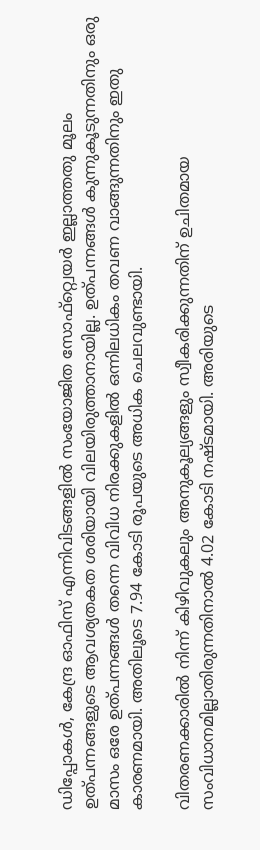ഡിപ്പോകള്‍, കേന്ദ്ര ഓഫിസ് എന്നിവിടങ്ങളില്‍ സംയോജിത സോഫ്‌റ്റ്വെയര്‍ ഇല്ലാത്തതു മൂലം ഉത്പന്നങ്ങളുടെ ആവശ്യതകത ശരിയായി വിലയിരുത്താനായില്ല. ഉത്പന്നങ്ങള്‍ കുന്നുകൂടുന്നതിനും ഒരു മാസം ഒരേ ഉത്പന്നങ്ങള്‍ തന്നെ വിവിധ നിരക്കുകളില്‍ ഒന്നിലധികം തവണ വാങ്ങുന്നതിനും ഇതു കാരണമായി. അതിലൂടെ 7.94 കോടി രൂപയുടെ അധിക ചെലവുണ്ടായി.

വിതരണക്കാരില്‍ നിന്ന് കിഴിവുകലും അനുകൂല്യങ്ങളും സ്വീകരിക്കുന്നതിന് ഉചിതമായ സംവിധാനമില്ലാതിരുന്നതിനാല്‍ 4.02 കോടി നഷ്ടമായി. അരിയുടെ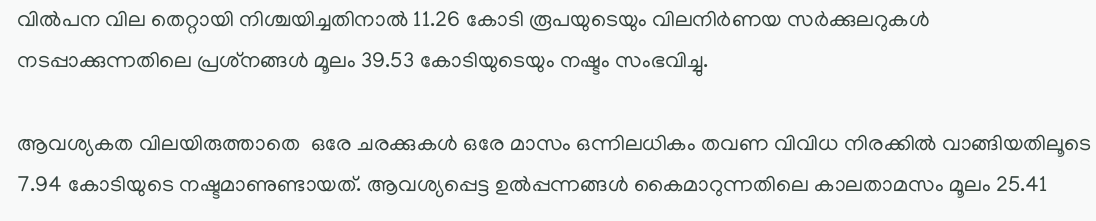വില്‍പന വില തെറ്റായി നിശ്ചയിച്ചതിനാല്‍ 11.26 കോടി രൂപയുടെയും വിലനിര്‍ണയ സര്‍ക്കുലറുകള്‍ നടപ്പാക്കുന്നതിലെ പ്രശ്‌നങ്ങള്‍ മൂലം 39.53 കോടിയുടെയും നഷ്ടം സംഭവിച്ചു.

ആവശ്യകത വിലയിരുത്താതെ  ഒരേ ചരക്കുകള്‍ ഒരേ മാസം ഒന്നിലധികം തവണ വിവിധ നിരക്കില്‍ വാങ്ങിയതിലൂടെ 7.94 കോടിയുടെ നഷ്ടമാണുണ്ടായത്. ആവശ്യപ്പെട്ട ഉല്‍പ്പന്നങ്ങള്‍ കൈമാറുന്നതിലെ കാലതാമസം മൂലം 25.41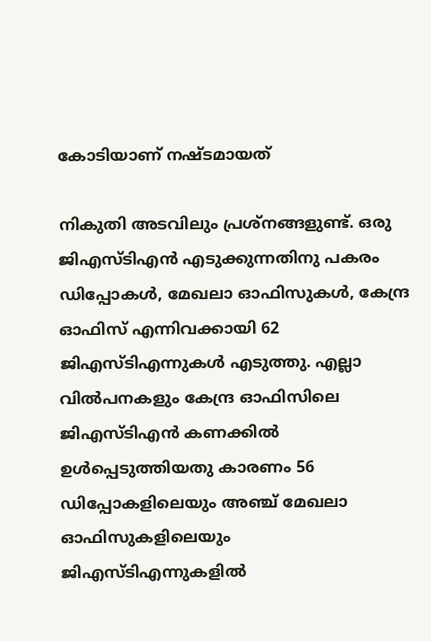കോടിയാണ് നഷ്ടമായത്

നികുതി അടവിലും പ്രശ്‌നങ്ങളുണ്ട്. ഒരു ജിഎസ്ടിഎന്‍ എടുക്കുന്നതിനു പകരം ഡിപ്പോകള്‍, മേഖലാ ഓഫിസുകള്‍, കേന്ദ്ര ഓഫിസ് എന്നിവക്കായി 62 ജിഎസ്ടിഎന്നുകള്‍ എടുത്തു. എല്ലാ വില്‍പനകളും കേന്ദ്ര ഓഫിസിലെ ജിഎസ്ടിഎന്‍ കണക്കില്‍ ഉള്‍പ്പെടുത്തിയതു കാരണം 56 ഡിപ്പോകളിലെയും അഞ്ച് മേഖലാ ഓഫിസുകളിലെയും ജിഎസ്ടിഎന്നുകളില്‍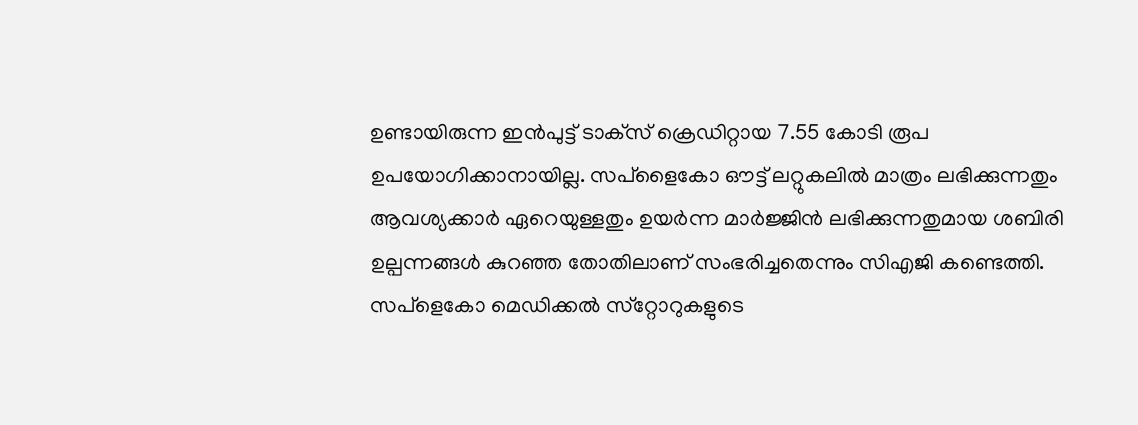ഉണ്ടായിരുന്ന ഇന്‍പുട്ട് ടാക്‌സ് ക്രെഡിറ്റായ 7.55 കോടി രൂപ ഉപയോഗിക്കാനായില്ല. സപ്‌ളൈകോ ഔട്ട് ലറ്റുകലില്‍ മാത്രം ലഭിക്കുന്നതും ആവശ്യക്കാര്‍ ഏറെയുള്ളതും ഉയര്‍ന്ന മാര്‍ജ്ജിന്‍ ലഭിക്കുന്നതുമായ ശബിരി ഉല്പന്നങ്ങള്‍ കുറഞ്ഞ തോതിലാണ് സംഭരിച്ചതെന്നും സിഎജി കണ്ടെത്തി. സപ്‌ളെകോ മെഡിക്കല്‍ സ്‌റ്റോറുകളുടെ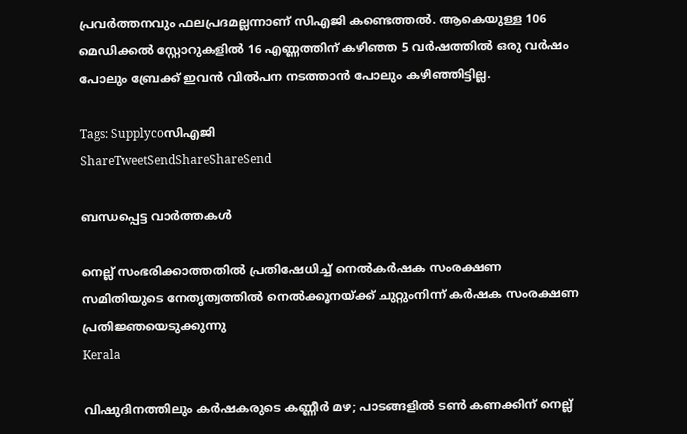പ്രവര്‍ത്തനവും ഫലപ്രദമല്ലന്നാണ് സിഎജി കണ്ടെത്തല്‍. ആകെയുള്ള 106 മെഡിക്കല്‍ സ്റ്റോറുകളില്‍ 16 എണ്ണത്തിന് കഴിഞ്ഞ 5 വര്‍ഷത്തില്‍ ഒരു വര്‍ഷം പോലും ബ്രേക്ക് ഇവന്‍ വില്‍പന നടത്താന്‍ പോലും കഴിഞ്ഞിട്ടില്ല.

Tags: Supplycoസി‌എ‌ജി
ShareTweetSendShareShareSend

ബന്ധപ്പെട്ട വാര്‍ത്തകള്‍

നെല്ല് സംഭരിക്കാത്തതില്‍ പ്രതിഷേധിച്ച് നെല്‍കര്‍ഷക സംരക്ഷണ സമിതിയുടെ നേതൃത്വത്തില്‍ നെല്‍ക്കൂനയ്ക്ക് ചുറ്റുംനിന്ന് കര്‍ഷക സംരക്ഷണ പ്രതിജ്ഞയെടുക്കുന്നു
Kerala

വിഷുദിനത്തിലും കര്‍ഷകരുടെ കണ്ണീര്‍ മഴ; പാടങ്ങളില്‍ ടണ്‍ കണക്കിന് നെല്ല്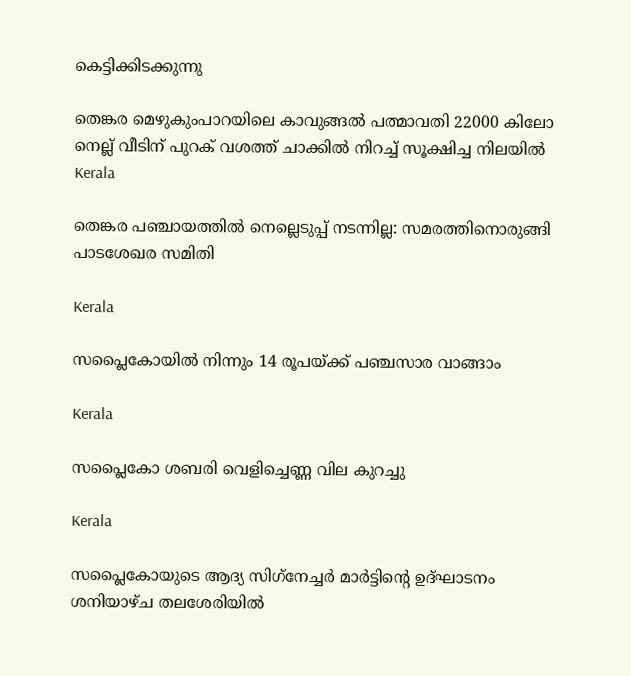കെട്ടിക്കിടക്കുന്നു

തെങ്കര മെഴുകുംപാറയിലെ കാവുങ്ങല്‍ പത്മാവതി 22000 കിലോ നെല്ല് വീടിന് പുറക് വശത്ത് ചാക്കില്‍ നിറച്ച് സൂക്ഷിച്ച നിലയില്‍
Kerala

തെങ്കര പഞ്ചായത്തില്‍ നെല്ലെടുപ്പ് നടന്നില്ല: സമരത്തിനൊരുങ്ങി പാടശേഖര സമിതി

Kerala

സപ്ലൈകോയിൽ നിന്നും 14 രൂപയ്‌ക്ക് പഞ്ചസാര വാങ്ങാം

Kerala

സപ്ലൈകോ ശബരി വെളിച്ചെണ്ണ വില കുറച്ചു

Kerala

സപ്ലൈകോയുടെ ആദ്യ സിഗ്‌നേച്ചര്‍ മാര്‍ട്ടിന്റെ ഉദ്ഘാടനം ശനിയാഴ്ച തലശേരിയില്‍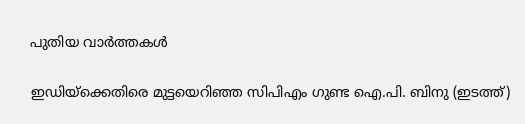പുതിയ വാര്‍ത്തകള്‍

ഇഡിയ്ക്കെതിരെ മുട്ടയെറിഞ്ഞ സിപിഎം ഗുണ്ട ഐ.പി. ബിനു (ഇടത്ത്)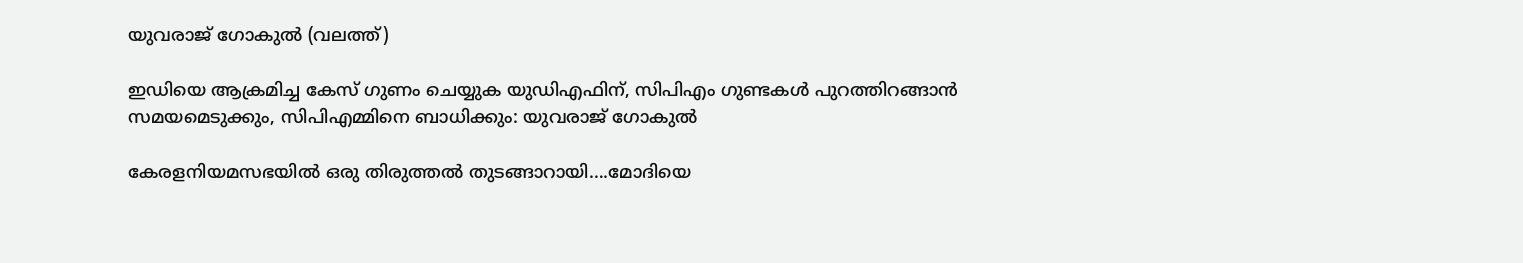യുവരാജ് ഗോകുല്‍ (വലത്ത്)

ഇഡിയെ ആക്രമിച്ച കേസ് ഗുണം ചെയ്യുക യുഡിഎഫിന്, സിപിഎം ഗുണ്ടകള്‍ പുറത്തിറങ്ങാന്‍ സമയമെടുക്കും, സിപിഎമ്മിനെ ബാധിക്കും: യുവരാജ് ഗോകുല്‍

കേരളനിയമസഭയില്‍ ഒരു തിരുത്തല്‍ തുടങ്ങാറായി….മോദിയെ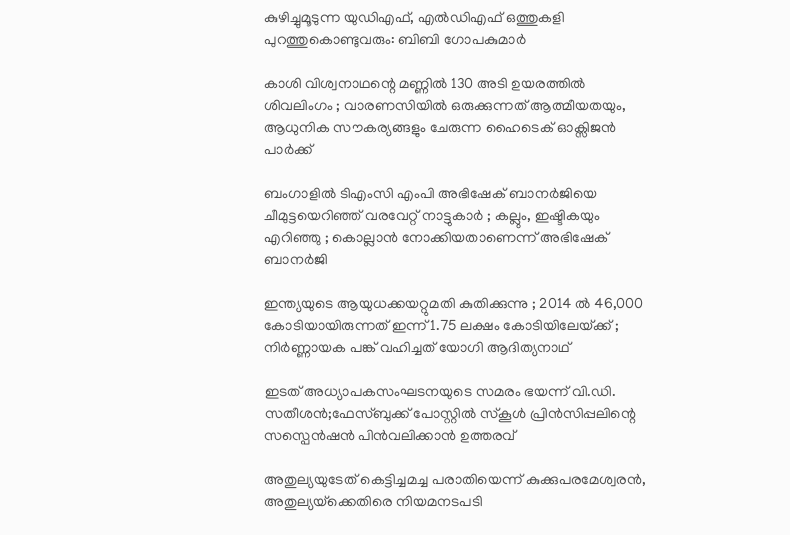കുഴിച്ചുമൂടുന്ന യുഡിഎഫ്, എല്‍ഡിഎഫ് ഒത്തുകളി പുറത്തുകൊണ്ടുവരും: ബിബി ഗോപകുമാര്‍

കാശി വിശ്വനാഥന്റെ മണ്ണിൽ 130 അടി ഉയരത്തിൽ ശിവലിംഗം ; വാരണസിയിൽ ഒരുക്കുന്നത് ആത്മീയതയും, ആധുനിക സൗകര്യങ്ങളും ചേരുന്ന ഹൈടെക് ഓക്സിജൻ പാർക്ക്

ബംഗാളിൽ ടിഎംസി എംപി അഭിഷേക് ബാനർജിയെ ചീമുട്ടയെറിഞ്ഞ് വരവേറ്റ് നാട്ടുകാർ ; കല്ലും, ഇഷ്ടികയും എറിഞ്ഞു ; കൊല്ലാൻ നോക്കിയതാണെന്ന് അഭിഷേക് ബാനർജി

ഇന്ത്യയുടെ ആയുധക്കയറ്റുമതി കുതിക്കുന്നു ; 2014 ൽ 46,000 കോടിയായിരുന്നത് ഇന്ന് 1.75 ലക്ഷം കോടിയിലേയ്‌ക്ക് ; നിർണ്ണായക പങ്ക് വഹിച്ചത് യോഗി ആദിത്യനാഥ്

ഇടത് അധ്യാപകസംഘടനയുടെ സമരം ഭയന്ന് വി.ഡി. സതീശന്‍;ഫേസ്ബുക്ക് പോസ്റ്റിൽ സ്കൂൾ പ്രിൻസിപ്പലിന്റെ സസ്പെന്‍ഷന്‍ പിന്‍വലിക്കാന്‍ ഉത്തരവ്

അതുല്യയുടേത് കെട്ടിച്ചമച്ച പരാതിയെന്ന് കുക്കുപരമേശ്വരന്‍, അതുല്യയ്‌ക്കെതിരെ നിയമനടപടി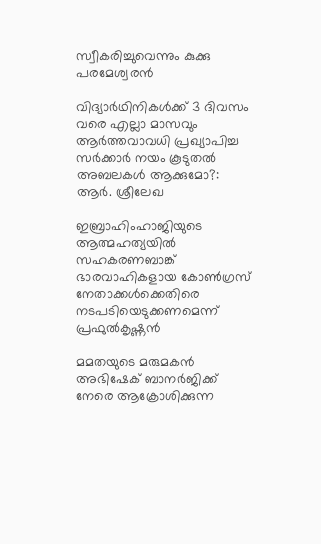സ്വീകരിച്ചുവെന്നും കുക്കു പരമേശ്വരന്‍

വിദ്യാർഥിനികൾക്ക് 3 ദിവസം വരെ എല്ലാ മാസവും ആർത്തവാവധി പ്രഖ്യാപിച്ച സർക്കാർ നയം കൂടുതൽ അബലകൾ ആക്കുമോ?: ആര്‍. ശ്രീലേഖ

ഇബ്രാഹിംഹാജിയുടെ ആത്മഹത്യയില്‍ സഹകരണബാങ്ക് ഭാരവാഹികളായ കോണ്‍ഗ്രസ് നേതാക്കള്‍ക്കെതിരെ നടപടിയെടുക്കണമെന്ന് പ്രഫുല്‍കൃഷ്ണന്‍

മമതയുടെ മരുമകന്‍ അഭിഷേക് ബാനര്‍ജിക്ക് നേരെ ആക്രോശിക്കുന്ന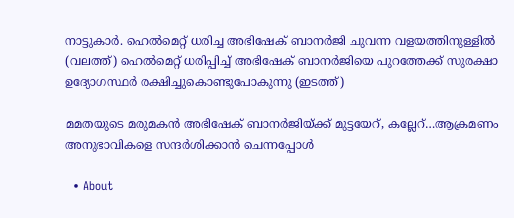നാട്ടുകാര്‍. ഹെല്‍മെറ്റ് ധരിച്ച അഭിഷേക് ബാനര്‍ജി ചുവന്ന വളയത്തിനുള്ളില്‍ (വലത്ത്) ഹെല്‍മെറ്റ് ധരിപ്പിച്ച് അഭിഷേക് ബാനര്‍ജിയെ പുറത്തേക്ക് സുരക്ഷാ ഉദ്യോഗസ്ഥര്‍ രക്ഷിച്ചുകൊണ്ടുപോകുന്നു (ഇടത്ത്)

മമതയുടെ മരുമകന്‍ അഭിഷേക് ബാനര്‍ജിയ്‌ക്ക് മുട്ടയേറ്, കല്ലേറ്…ആക്രമണം അനുഭാവികളെ സന്ദര്‍ശിക്കാന്‍ ചെന്നപ്പോള്‍

  • About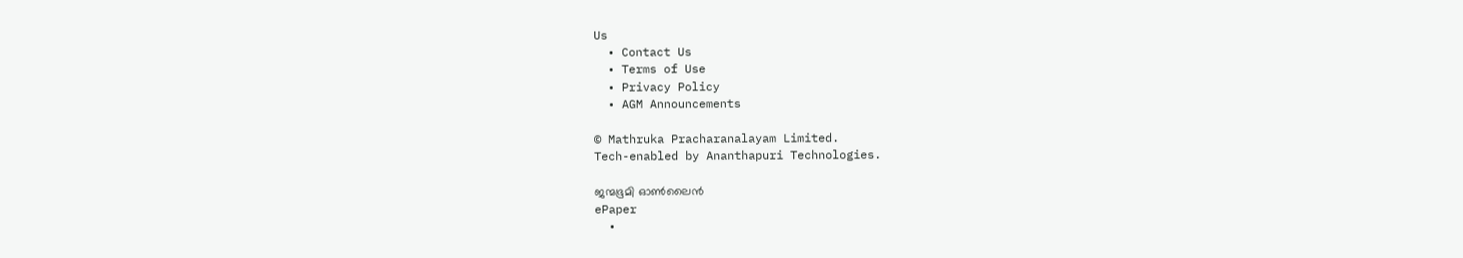Us
  • Contact Us
  • Terms of Use
  • Privacy Policy
  • AGM Announcements

© Mathruka Pracharanalayam Limited.
Tech-enabled by Ananthapuri Technologies.

ജന്മഭൂമി ഓണ്‍ലൈന്‍
ePaper
  •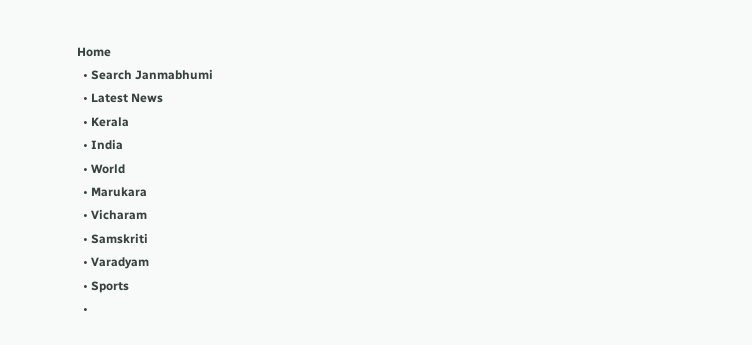Home
  • Search Janmabhumi
  • Latest News
  • Kerala
  • India
  • World
  • Marukara
  • Vicharam
  • Samskriti
  • Varadyam
  • Sports
  •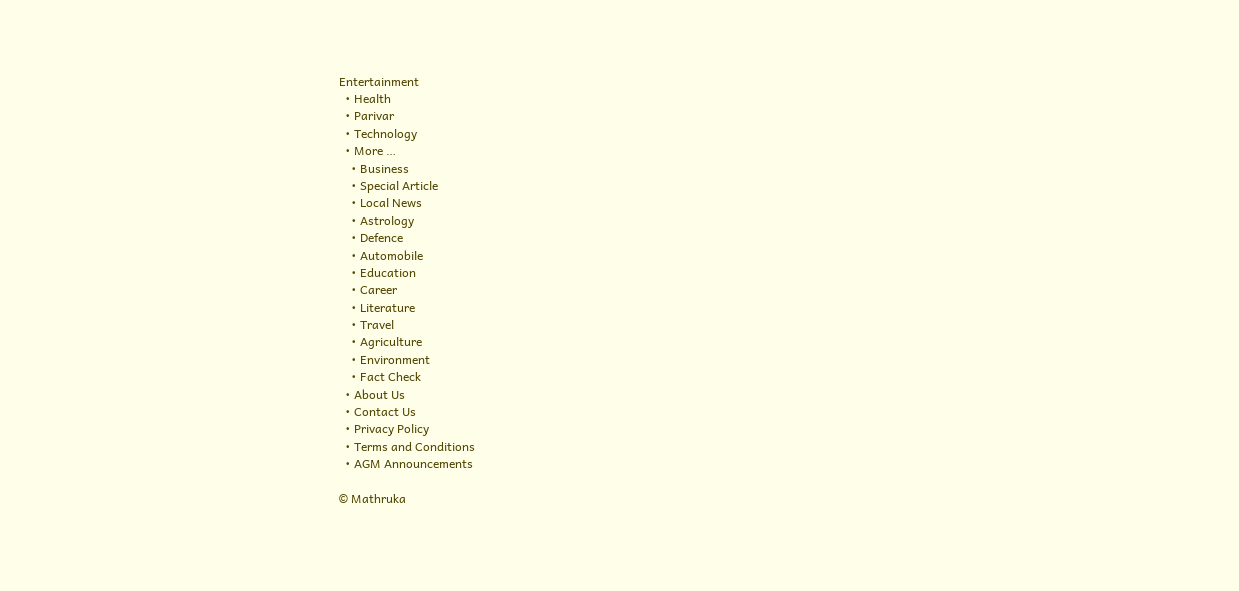Entertainment
  • Health
  • Parivar
  • Technology
  • More …
    • Business
    • Special Article
    • Local News
    • Astrology
    • Defence
    • Automobile
    • Education
    • Career
    • Literature
    • Travel
    • Agriculture
    • Environment
    • Fact Check
  • About Us
  • Contact Us
  • Privacy Policy
  • Terms and Conditions
  • AGM Announcements

© Mathruka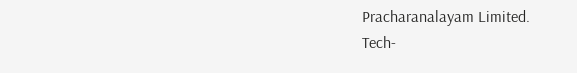Pracharanalayam Limited.
Tech-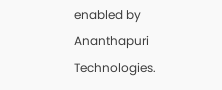enabled by Ananthapuri Technologies.